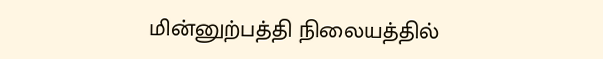மின்னுற்பத்தி நிலையத்தில்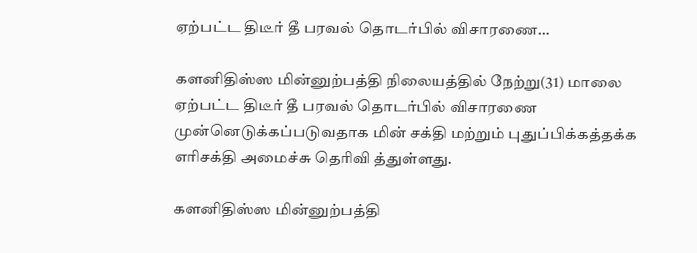ஏற்பட்ட திடீர் தீ பரவல் தொடர்பில் விசாரணை…

களனிதிஸ்ஸ மின்னுற்பத்தி நிலையத்தில் நேற்று(31) மாலை ஏற்பட்ட திடீர் தீ பரவல் தொடர்பில் விசாரணை முன்னெடுக்கப்படுவதாக மின் சக்தி மற்றும் புதுப்பிக்கத்தக்க எரிசக்தி அமைச்சு தெரிவி த்துள்ளது.

களனிதிஸ்ஸ மின்னுற்பத்தி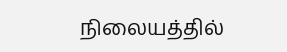நிலையத்தில்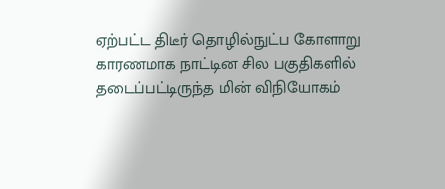ஏற்பட்ட திடீர் தொழில்நுட்ப கோளாறு காரணமாக நாட்டின சில பகுதிகளில் தடைப்பட்டிருந்த மின் விநியோகம்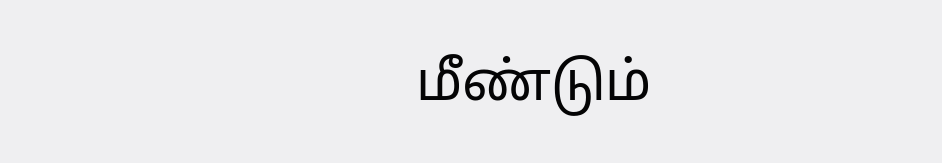மீண்டும்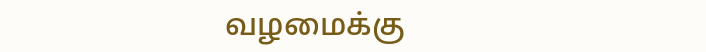வழமைக்கு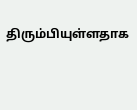திரும்பியுள்ளதாக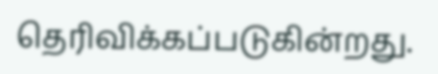தெரிவிக்கப்படுகின்றது.